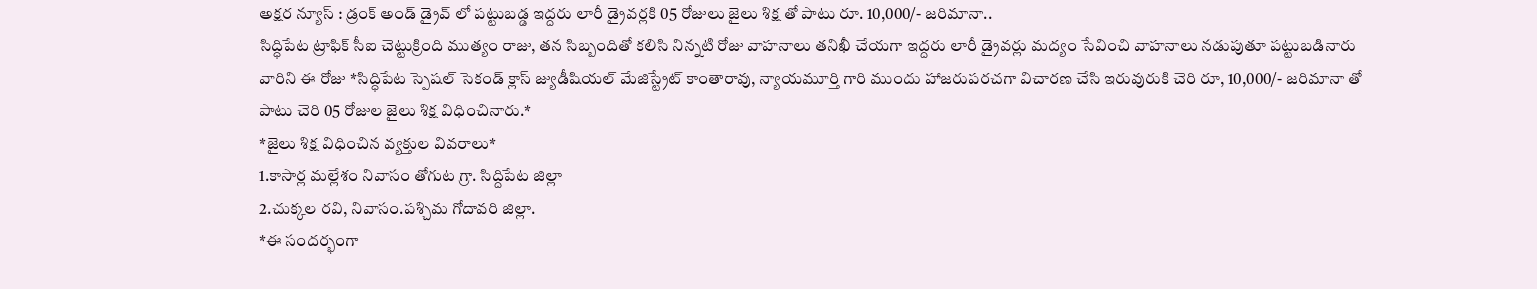అక్షర న్యూస్ : డ్రంక్ అండ్ డ్రైవ్ లో పట్టుబడ్డ ఇద్దరు లారీ డ్రైవర్లకి 05 రోజులు జైలు శిక్ష తో పాటు రూ. 10,000/- జరిమానా..
సిద్ధిపేట ట్రాఫిక్ సీఐ చెట్టుక్రింది ముత్యం రాజు, తన సిబ్బందితో కలిసి నిన్నటి రోజు వాహనాలు తనిఖీ చేయగా ఇద్దరు లారీ డ్రైవర్లు మద్యం సేవించి వాహనాలు నడుపుతూ పట్టుబడినారు వారిని ఈ రోజు *సిద్ధిపేట స్పెషల్ సెకండ్ క్లాస్ జ్యుడీషియల్ మేజిస్ట్రేట్ కాంతారావు, న్యాయమూర్తి గారి ముందు హాజరుపరచగా విచారణ చేసి ఇరువురుకి చెరి రూ, 10,000/- జరిమానా తో పాటు చెరి 05 రోజుల జైలు శిక్ష విధించినారు.*
*జైలు శిక్ష విధించిన వ్యక్తుల వివరాలు*
1.కాసార్ల మల్లేశం నివాసం తోగుట గ్రా. సిద్దిపేట జిల్లా
2.చుక్కల రవి, నివాసం.పశ్చిమ గోదావరి జిల్లా.
*ఈ సందర్భంగా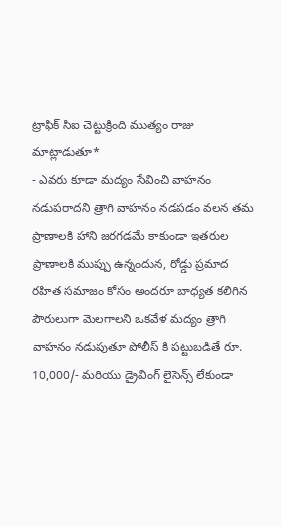ట్రాఫిక్ సిఐ చెట్టుక్రింది ముత్యం రాజు మాట్లాడుతూ*
- ఎవరు కూడా మద్యం సేవించి వాహనం నడుపరాదని త్రాగి వాహనం నడపడం వలన తమ ప్రాణాలకి హాని జరగడమే కాకుండా ఇతరుల ప్రాణాలకి ముప్పు ఉన్నందున, రోడ్డు ప్రమాద రహిత సమాజం కోసం అందరూ బాధ్యత కలిగిన పౌరులుగా మెలగాలని ఒకవేళ మద్యం త్రాగి వాహనం నడుపుతూ పోలీస్ కి పట్టుబడితే రూ. 10,000/- మరియు డ్రైవింగ్ లైసెన్స్ లేకుండా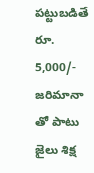పట్టుబడితే రూ. 5,000/- జరిమానా తో పాటు జైలు శిక్ష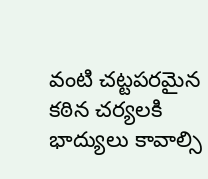వంటి చట్టపరమైన కఠిన చర్యలకి భాద్యులు కావాల్సి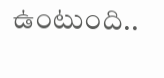ఉంటుంది..